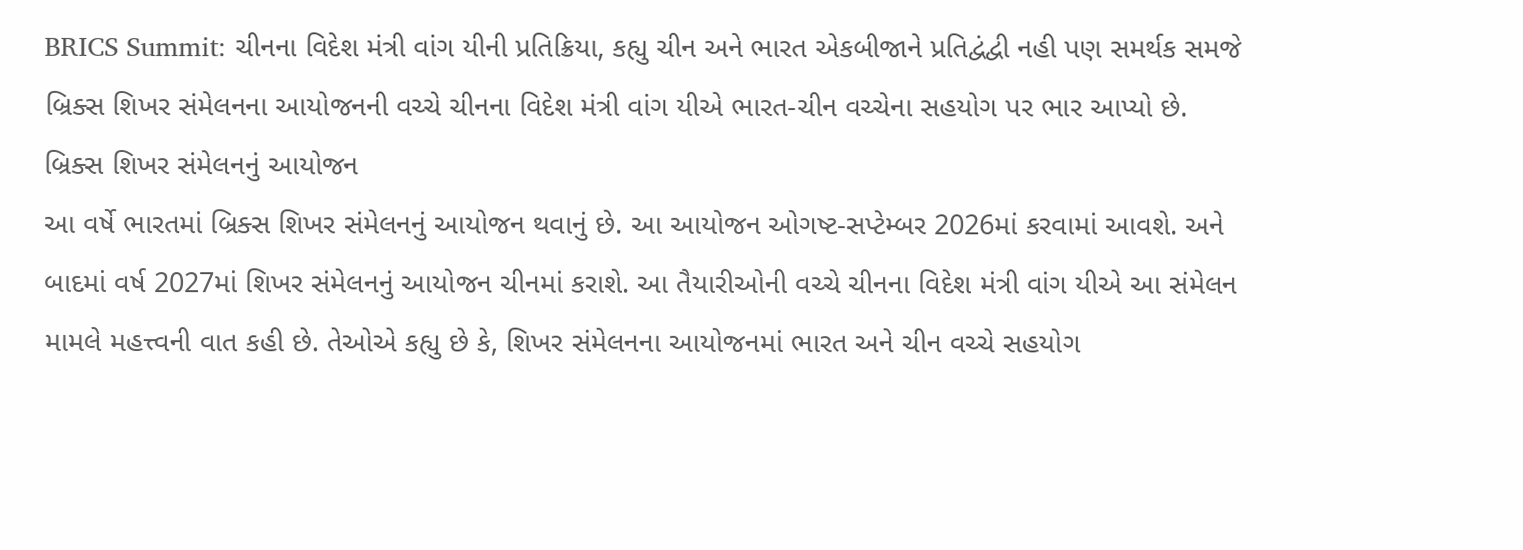BRICS Summit: ચીનના વિદેશ મંત્રી વાંગ યીની પ્રતિક્રિયા, કહ્યુ ચીન અને ભારત એકબીજાને પ્રતિદ્વંદ્વી નહી પણ સમર્થક સમજે
બ્રિક્સ શિખર સંમેલનના આયોજનની વચ્ચે ચીનના વિદેશ મંત્રી વાંગ યીએ ભારત-ચીન વચ્ચેના સહયોગ પર ભાર આપ્યો છે.
બ્રિક્સ શિખર સંમેલનનું આયોજન
આ વર્ષે ભારતમાં બ્રિક્સ શિખર સંમેલનનું આયોજન થવાનું છે. આ આયોજન ઓગષ્ટ-સપ્ટેમ્બર 2026માં કરવામાં આવશે. અને બાદમાં વર્ષ 2027માં શિખર સંમેલનનું આયોજન ચીનમાં કરાશે. આ તૈયારીઓની વચ્ચે ચીનના વિદેશ મંત્રી વાંગ યીએ આ સંમેલન મામલે મહત્ત્વની વાત કહી છે. તેઓએ કહ્યુ છે કે, શિખર સંમેલનના આયોજનમાં ભારત અને ચીન વચ્ચે સહયોગ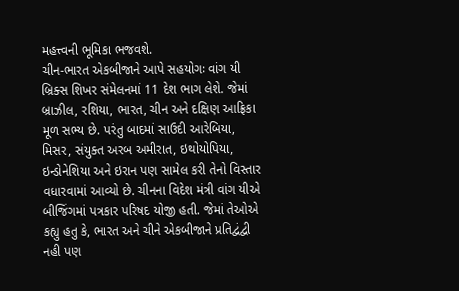મહત્ત્વની ભૂમિકા ભજવશે.
ચીન-ભારત એકબીજાને આપે સહયોગઃ વાંગ યી
બ્રિક્સ શિખર સંમેલનમાં 11 દેશ ભાગ લેશે. જેમાં બ્રાઝીલ, રશિયા, ભારત, ચીન અને દક્ષિણ આફ્રિકા મૂળ સભ્ય છે. પરંતુ બાદમાં સાઉદી આરેબિયા, મિસર, સંયુક્ત અરબ અમીરાત, ઇથોયોપિયા, ઇન્ડોનેશિયા અને ઇરાન પણ સામેલ કરી તેનો વિસ્તાર વધારવામાં આવ્યો છે. ચીનના વિદેશ મંત્રી વાંગ યીએ બીજિંગમાં પત્રકાર પરિષદ યોજી હતી. જેમાં તેઓએ કહ્યુ હતુ કે, ભારત અને ચીને એકબીજાને પ્રતિદ્વંદ્વી નહી પણ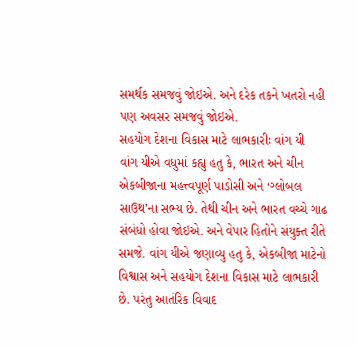સમર્થક સમજવું જોઇએ. અને દરેક તકને ખતરો નહી પણ અવસર સમજવું જોઇએ.
સહયોગ દેશના વિકાસ માટે લાભકારીઃ વાંગ યી
વાંગ યીએ વધુમાં કહ્યુ હતુ કે, ભારત અને ચીન એકબીજાના મહત્ત્વપૂર્ણ પાડોસી અને ‘ગ્લોબલ સાઉથ’ના સભ્ય છે. તેથી ચીન અને ભારત વચ્ચે ગાઢ સંબંધો હોવા જોઇએ. અને વેપાર હિતોને સંયુક્ત રીતે સમજે. વાંગ યીએ જણાવ્યુ હતુ કે, એકબીજા માટેનો વિશ્વાસ અને સહયોગ દેશના વિકાસ માટે લાભકારી છે. પરંતુ આતંરિક વિવાદ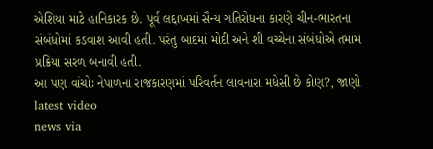એશિયા માટે હાનિકારક છે. પૂર્વ લદ્દાખમાં સૈન્ય ગતિરોધના કારણે ચીન-ભારતના સંબંધોમાં કડવાશ આવી હતી. પરંતુ બાદમાં મોદી અને શી વચ્ચેના સંબંધોએ તમામ પ્રક્રિયા સરળ બનાવી હતી.
આ પણ વાંચોઃ નેપાળના રાજકારણમાં પરિવર્તન લાવનારા મધેસી છે કોણ?, જાણો
latest video
news via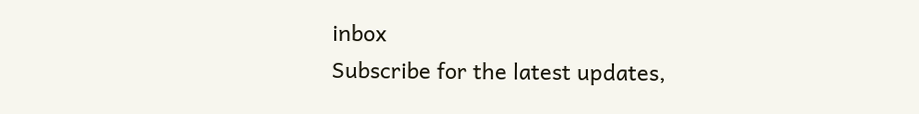inbox
Subscribe for the latest updates,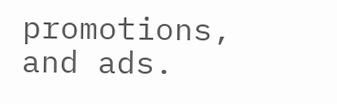promotions, and ads.